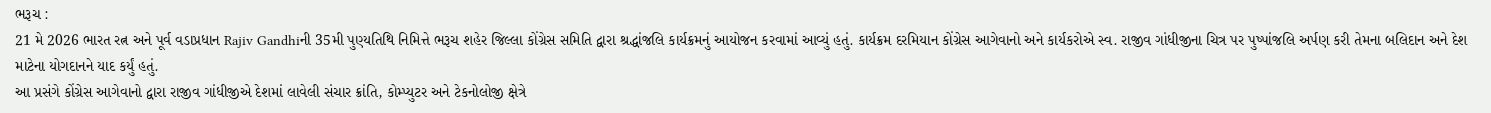ભરૂચ :
21 મે 2026 ભારત રત્ન અને પૂર્વ વડાપ્રધાન Rajiv Gandhiની 35મી પુણ્યતિથિ નિમિત્તે ભરૂચ શહેર જિલ્લા કોંગ્રેસ સમિતિ દ્વારા શ્રદ્ધાંજલિ કાર્યક્રમનું આયોજન કરવામાં આવ્યું હતું. કાર્યક્રમ દરમિયાન કોંગ્રેસ આગેવાનો અને કાર્યકરોએ સ્વ. રાજીવ ગાંધીજીના ચિત્ર પર પુષ્પાંજલિ અર્પણ કરી તેમના બલિદાન અને દેશ માટેના યોગદાનને યાદ કર્યું હતું.
આ પ્રસંગે કોંગ્રેસ આગેવાનો દ્વારા રાજીવ ગાંધીજીએ દેશમાં લાવેલી સંચાર ક્રાંતિ, કોમ્પ્યુટર અને ટેકનોલોજી ક્ષેત્રે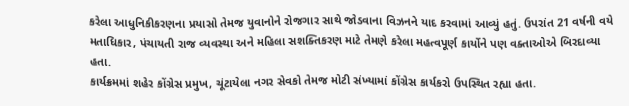કરેલા આધુનિકીકરણના પ્રયાસો તેમજ યુવાનોને રોજગાર સાથે જોડવાના વિઝનને યાદ કરવામાં આવ્યું હતું. ઉપરાંત 21 વર્ષની વયે મતાધિકાર, પંચાયતી રાજ વ્યવસ્થા અને મહિલા સશક્તિકરણ માટે તેમણે કરેલા મહત્વપૂર્ણ કાર્યોને પણ વક્તાઓએ બિરદાવ્યા હતા.
કાર્યક્રમમાં શહેર કોંગ્રેસ પ્રમુખ, ચૂંટાયેલા નગર સેવકો તેમજ મોટી સંખ્યામાં કોંગ્રેસ કાર્યકરો ઉપસ્થિત રહ્યા હતા.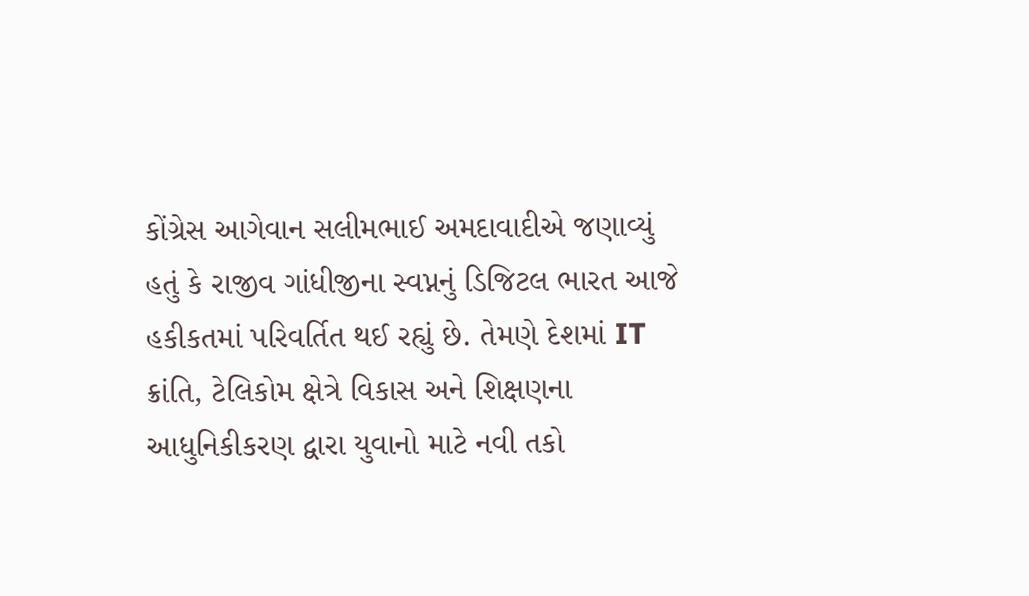કોંગ્રેસ આગેવાન સલીમભાઈ અમદાવાદીએ જણાવ્યું હતું કે રાજીવ ગાંધીજીના સ્વપ્નનું ડિજિટલ ભારત આજે હકીકતમાં પરિવર્તિત થઈ રહ્યું છે. તેમણે દેશમાં IT ક્રાંતિ, ટેલિકોમ ક્ષેત્રે વિકાસ અને શિક્ષણના આધુનિકીકરણ દ્વારા યુવાનો માટે નવી તકો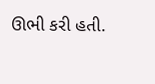ઊભી કરી હતી.